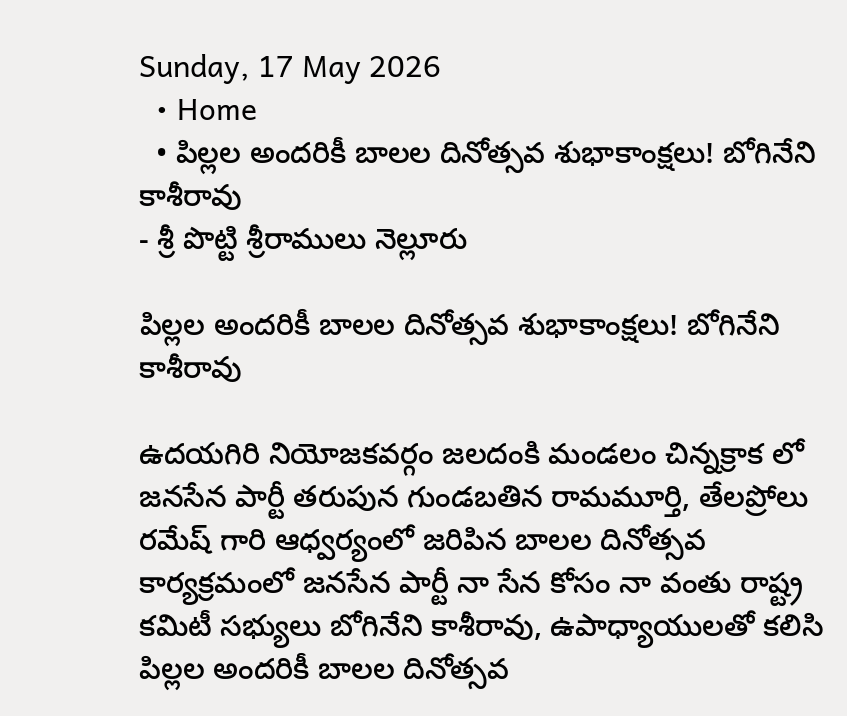Sunday, 17 May 2026
  • Home
  • పిల్లల అందరికీ బాలల దినోత్సవ శుభాకాంక్షలు! బోగినేని కాశీరావు
- శ్రీ పొట్టి శ్రీరాములు నెల్లూరు

పిల్లల అందరికీ బాలల దినోత్సవ శుభాకాంక్షలు! బోగినేని కాశీరావు

ఉదయగిరి నియోజకవర్గం జలదంకి మండలం చిన్నక్రాక లో జనసేన పార్టీ తరుపున గుండబతిన రామమూర్తి, తేలప్రోలు రమేష్ గారి ఆధ్వర్యంలో జరిపిన బాలల దినోత్సవ కార్యక్రమంలో జనసేన పార్టీ నా సేన కోసం నా వంతు రాష్ట్ర కమిటీ సభ్యులు బోగినేని కాశీరావు, ఉపాధ్యాయులతో కలిసి పిల్లల అందరికీ బాలల దినోత్సవ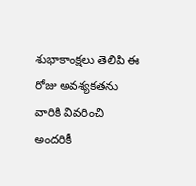శుభాకాంక్షలు తెలిపి ఈ రోజు అవశ్యకతను వారికి వివరించి అందరికీ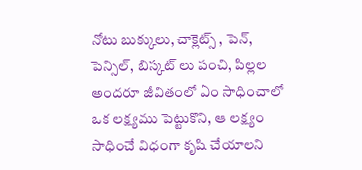నోటు బుక్కులు, చాక్లెట్స్ , పెన్, పెన్సిల్, బిస్కట్ లు పంచి, పిల్లల అందరూ జీవితంలో ఏం సాధించాలో ఒక లక్ష్యము పెట్టుకొని, ఆ లక్ష్యం సాధించే విధంగా కృషి చేయాలని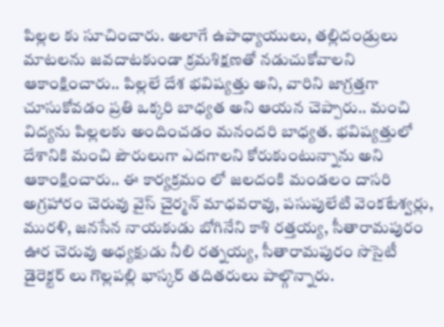పిల్లల కు సూచించారు. అలాగే ఉపాధ్యాయులు, తల్లిదండ్రులు మాటలను జవదాటకుండా క్రమశిక్షణతో నడుచుకోవాలని ఆకాంక్షించారు.. పిల్లలే దేశ భవిష్యత్తు అని, వారిని జాగ్రత్తగా చూసుకోవడం ప్రతి ఒక్కరి బాధ్యత అని ఆయన చెప్పారు.. మంచి విద్యను పిల్లలకు అందించడం మనందరి బాధ్యత. భవిష్యత్తులో దేశానికి మంచి పౌరులుగా ఎదగాలని కోరుకుంటున్నాను అని ఆకాంక్షించారు.. ఈ కార్యక్రమం లో జలదంకి మండలం దాసరి అగ్రహారం చెరువు వైస్ చైర్మన్ మాధవరావు, పసుపులేటి వెంకటేశ్వర్లు, మురళి, జనసేన నాయకుడు బోగినేని కాశి రత్తయ్య, సీతారామపురం ఊర చెరువు అధ్యక్షుడు నీలి రత్నయ్య, సీతారామపురం సొసైటీ డైరెక్టర్ లు గొల్లపల్లి భాస్కర్ తదితరులు పాల్గొన్నారు.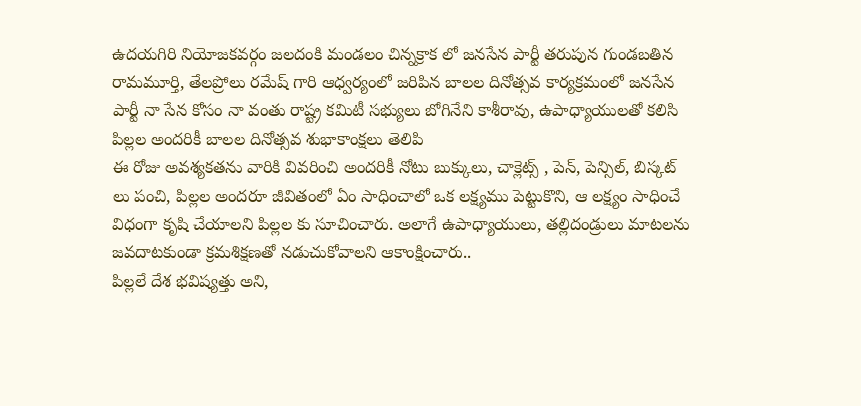ఉదయగిరి నియోజకవర్గం జలదంకి మండలం చిన్నక్రాక లో జనసేన పార్టీ తరుపున గుండబతిన రామమూర్తి, తేలప్రోలు రమేష్ గారి ఆధ్వర్యంలో జరిపిన బాలల దినోత్సవ కార్యక్రమంలో జనసేన పార్టీ నా సేన కోసం నా వంతు రాష్ట్ర కమిటీ సభ్యులు బోగినేని కాశీరావు, ఉపాధ్యాయులతో కలిసి పిల్లల అందరికీ బాలల దినోత్సవ శుభాకాంక్షలు తెలిపి
ఈ రోజు అవశ్యకతను వారికి వివరించి అందరికీ నోటు బుక్కులు, చాక్లెట్స్ , పెన్, పెన్సిల్, బిస్కట్ లు పంచి, పిల్లల అందరూ జీవితంలో ఏం సాధించాలో ఒక లక్ష్యము పెట్టుకొని, ఆ లక్ష్యం సాధించే విధంగా కృషి చేయాలని పిల్లల కు సూచించారు. అలాగే ఉపాధ్యాయులు, తల్లిదండ్రులు మాటలను జవదాటకుండా క్రమశిక్షణతో నడుచుకోవాలని ఆకాంక్షించారు..
పిల్లలే దేశ భవిష్యత్తు అని,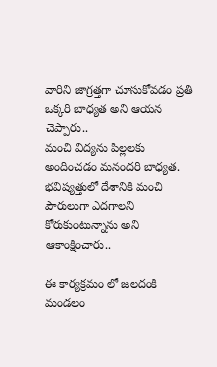వారిని జాగ్రత్తగా చూసుకోవడం ప్రతి ఒక్కరి బాధ్యత అని ఆయన చెప్పారు..
మంచి విద్యను పిల్లలకు అందించడం మనందరి బాధ్యత. భవిష్యత్తులో దేశానికి మంచి పౌరులుగా ఎదగాలని కోరుకుంటున్నాను అని ఆకాంక్షించారు..

ఈ కార్యక్రమం లో జలదంకి మండలం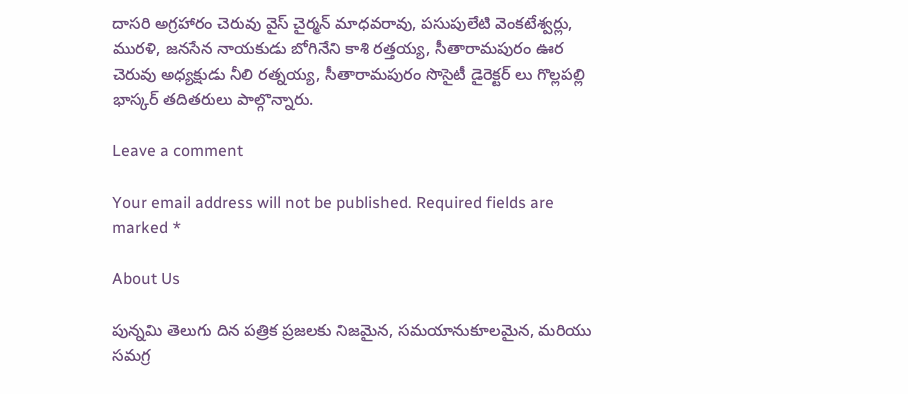దాసరి అగ్రహారం చెరువు వైస్ చైర్మన్ మాధవరావు, పసుపులేటి వెంకటేశ్వర్లు, మురళి, జనసేన నాయకుడు బోగినేని కాశి రత్తయ్య, సీతారామపురం ఊర చెరువు అధ్యక్షుడు నీలి రత్నయ్య, సీతారామపురం సొసైటీ డైరెక్టర్ లు గొల్లపల్లి భాస్కర్ తదితరులు పాల్గొన్నారు.

Leave a comment

Your email address will not be published. Required fields are marked *

About Us

పున్నమి తెలుగు దిన పత్రిక ప్రజలకు నిజమైన, సమయానుకూలమైన, మరియు సమగ్ర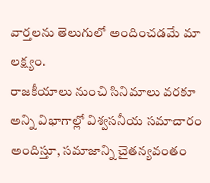వార్తలను తెలుగులో అందించడమే మా లక్ష్యం.
రాజకీయాలు నుంచి సినిమాలు వరకూ అన్ని విభాగాల్లో విశ్వసనీయ సమాచారం అందిస్తూ, సమాజాన్ని చైతన్యవంతం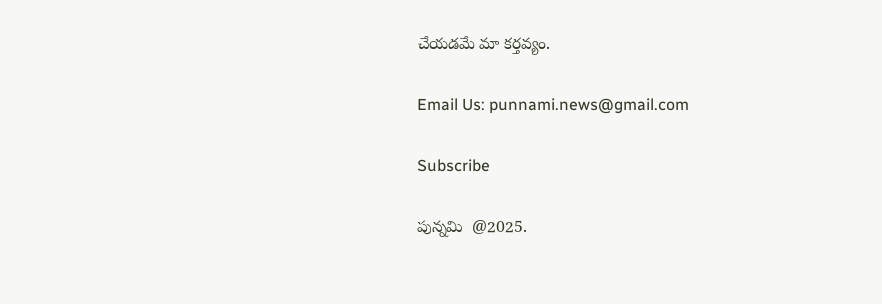చేయడమే మా కర్తవ్యం.

Email Us: punnami.news@gmail.com

Subscribe

పున్నమి  @2025.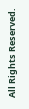All Rights Reserved.